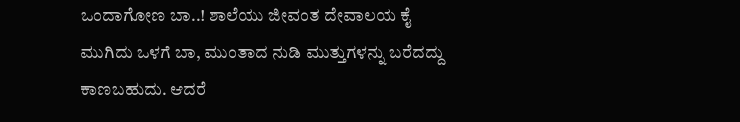ಒಂದಾಗೋಣ ಬಾ..! ಶಾಲೆಯು ಜೀವಂತ ದೇವಾಲಯ ಕೈ ಮುಗಿದು ಒಳಗೆ ಬಾ, ಮುಂತಾದ ನುಡಿ ಮುತ್ತುಗಳನ್ನು ಬರೆದದ್ದು ಕಾಣಬಹುದು. ಆದರೆ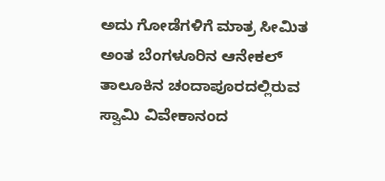ಅದು ಗೋಡೆಗಳಿಗೆ ಮಾತ್ರ ಸೀಮಿತ ಅಂತ ಬೆಂಗಳೂರಿನ ಆನೇಕಲ್ ತಾಲೂಕಿನ ಚಂದಾಪೂರದಲ್ಲಿರುವ ಸ್ವಾಮಿ ವಿವೇಕಾನಂದ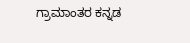ಗ್ರಾಮಾಂತರ ಕನ್ನಡ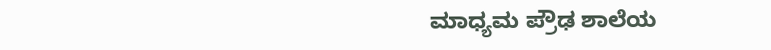ಮಾಧ್ಯಮ ಪ್ರೌಢ ಶಾಲೆಯ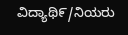ವಿದ್ಯಾಥಿ೯/ನಿಯರು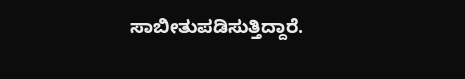ಸಾಬೀತುಪಡಿಸುತ್ತಿದ್ದಾರೆ.